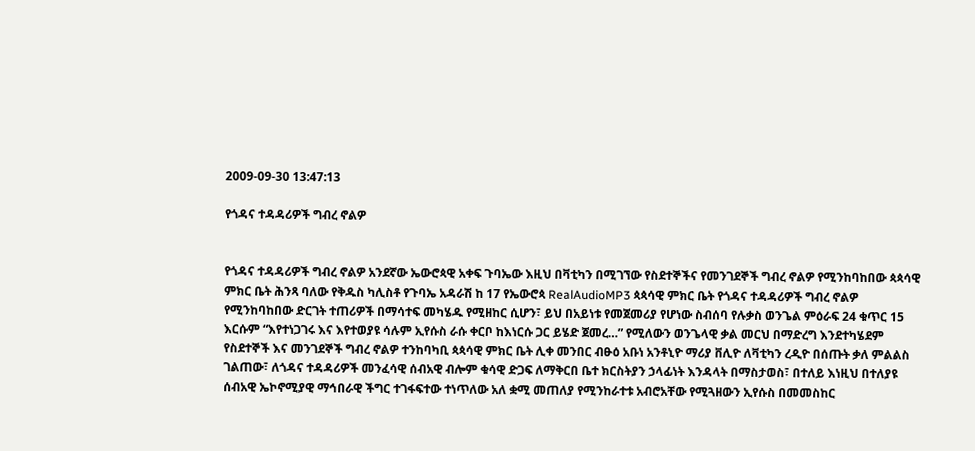2009-09-30 13:47:13

የጎዳና ተዳዳሪዎች ግብረ ኖልዎ


የጎዳና ተዳዳሪዎች ግብረ ኖልዎ አንደኛው ኤውሮጳዊ አቀፍ ጉባኤው እዚህ በቫቲካን በሚገኘው የስደተኞችና የመንገደኞች ግብረ ኖልዎ የሚንከባከበው ጳጳሳዊ ምክር ቤት ሕንጻ ባለው የቅዱስ ካሊስቶ የጉባኤ አዳራሽ ከ 17 የኤውሮጳ RealAudioMP3 ጳጳሳዊ ምክር ቤት የጎዳና ተዳዳሪዎች ግብረ ኖልዎ የሚንከባከበው ድርገት ተጠሪዎች በማሳተፍ መካሄዱ የሚዘከር ሲሆን፣ ይህ በአይነቱ የመጀመሪያ የሆነው ስብሰባ የሉቃስ ወንጌል ምዕራፍ 24 ቁጥር 15 እርሱም “እየተነጋገሩ እና እየተወያዩ ሳሉም ኢየሱስ ራሱ ቀርቦ ከእነርሱ ጋር ይሄድ ጀመረ…” የሚለውን ወንጌላዊ ቃል መርህ በማድረግ እንደተካሄደም የስደተኞች እና መንገደኞች ግብረ ኖልዎ ተንከባካቢ ጳጳሳዊ ምክር ቤት ሊቀ መንበር ብፁዕ አቡነ አንቶኒዮ ማሪያ ቨሊዮ ለቫቲካን ረዲዮ በሰጡት ቃለ ምልልስ ገልጠው፣ ለጎዳና ተዳዳሪዎች መንፈሳዊ ሰብአዊ ብሎም ቁሳዊ ድጋፍ ለማቅርበ ቤተ ክርስትያን ኃላፊነት እንዳላት በማስታወስ፣ በተለይ እነዚህ በተለያዩ ሰብአዊ ኤኮኖሚያዊ ማኅበራዊ ችግር ተገፋፍተው ተነጥለው አለ ቋሚ መጠለያ የሚንከራተቱ አብሮአቸው የሚጓዘውን ኢየሱስ በመመስከር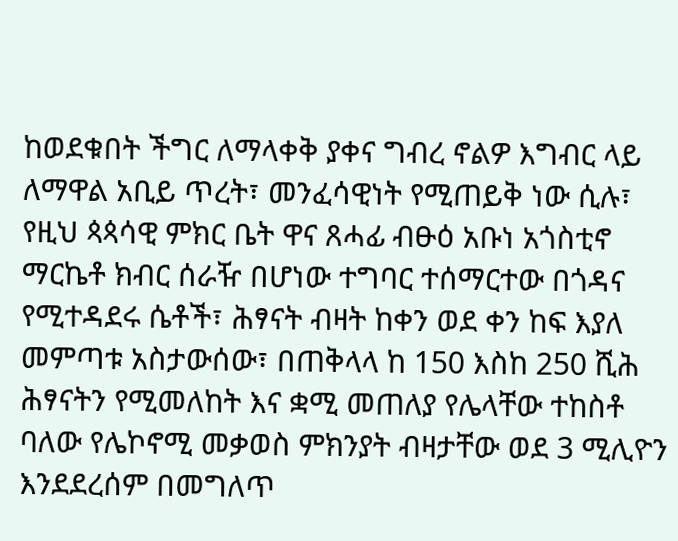ከወደቁበት ችግር ለማላቀቅ ያቀና ግብረ ኖልዎ እግብር ላይ ለማዋል አቢይ ጥረት፣ መንፈሳዊነት የሚጠይቅ ነው ሲሉ፣ የዚህ ጳጳሳዊ ምክር ቤት ዋና ጸሓፊ ብፁዕ አቡነ አጎስቲኖ ማርኬቶ ክብር ሰራዥ በሆነው ተግባር ተሰማርተው በጎዳና የሚተዳደሩ ሴቶች፣ ሕፃናት ብዛት ከቀን ወደ ቀን ከፍ እያለ መምጣቱ አስታውሰው፣ በጠቅላላ ከ 150 እስከ 250 ሺሕ ሕፃናትን የሚመለከት እና ቋሚ መጠለያ የሌላቸው ተከስቶ ባለው የሌኮኖሚ መቃወስ ምክንያት ብዛታቸው ወደ 3 ሚሊዮን እንደደረሰም በመግለጥ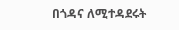በጎዳና ለሚተዳደሩት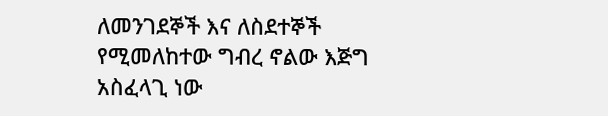ለመንገደኞች እና ለስደተኞች የሚመለከተው ግብረ ኖልው እጅግ አስፈላጊ ነው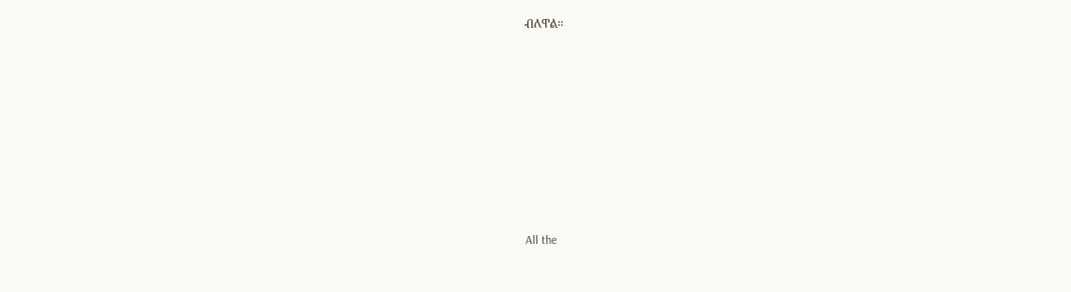ብለዋል።








All the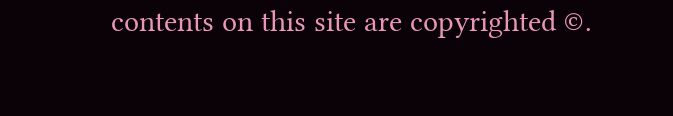contents on this site are copyrighted ©.